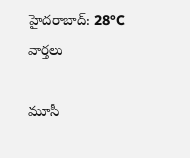హైదరాబాద్: 28°C
వార్తలు

మూసీ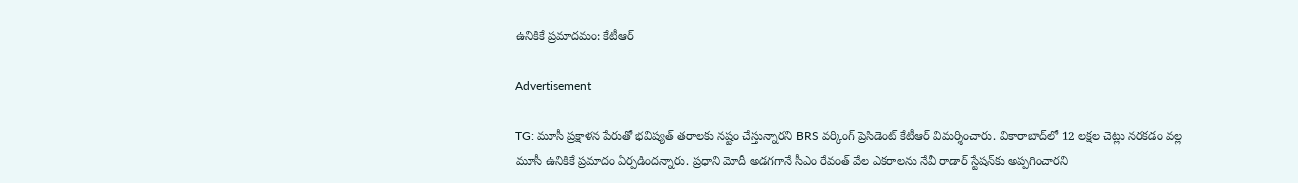ఉనికికే ప్రమాదమం: కేటీఆర్

Advertisement

TG: మూసీ ప్రక్షాళన పేరుతో భవిష్యత్ తరాలకు నష్టం చేస్తున్నారని BRS వర్కింగ్ ప్రెసిడెంట్ కేటీఆర్ విమర్శించారు. వికారాబాద్‌లో 12 లక్షల చెట్లు నరకడం వల్ల మూసీ ఉనికికే ప్రమాదం ఏర్పడిందన్నారు. ప్రధాని మోదీ అడగగానే సీఎం రేవంత్ వేల ఎకరాలను నేవీ రాడార్ స్టేషన్‌కు అప్పగించారని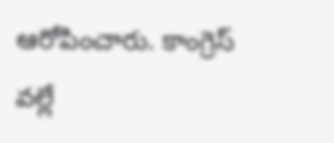ఆరోపించారు. కాంగ్రెస్ వల్లే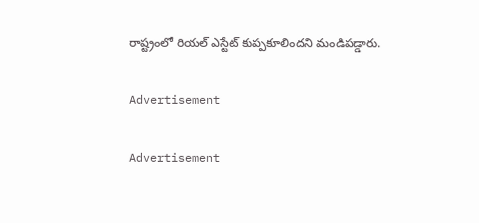రాష్ట్రంలో రియల్ ఎస్టేట్ కుప్పకూలిందని మండిపడ్డారు.

Advertisement

Advertisement